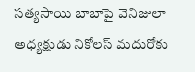సత్యసాయి బాబాపై వెనిజులా అధ్యక్షుడు నికోలస్ మదురోకు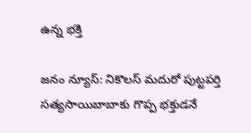ఉన్న భక్తి

జనం న్యూస్: నికొలస్‌ మదురో పుట్టపర్తి సత్యసాయిబాబాకు గొప్ప భక్తుడనే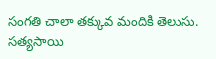సంగతి చాలా తక్కువ మందికి తెలుసు. సత్యసాయి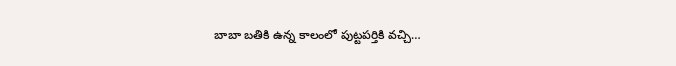బాబా బతికి ఉన్న కాలంలో పుట్టపర్తికి వచ్చి…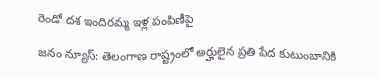రెండో దశ ఇందిరమ్మ ఇళ్ల పంపిణీపై

జనం న్యూస్: తెలంగాణ రాష్ట్రంలో అర్హులైన ప్రతి పేద కుటుంబానికి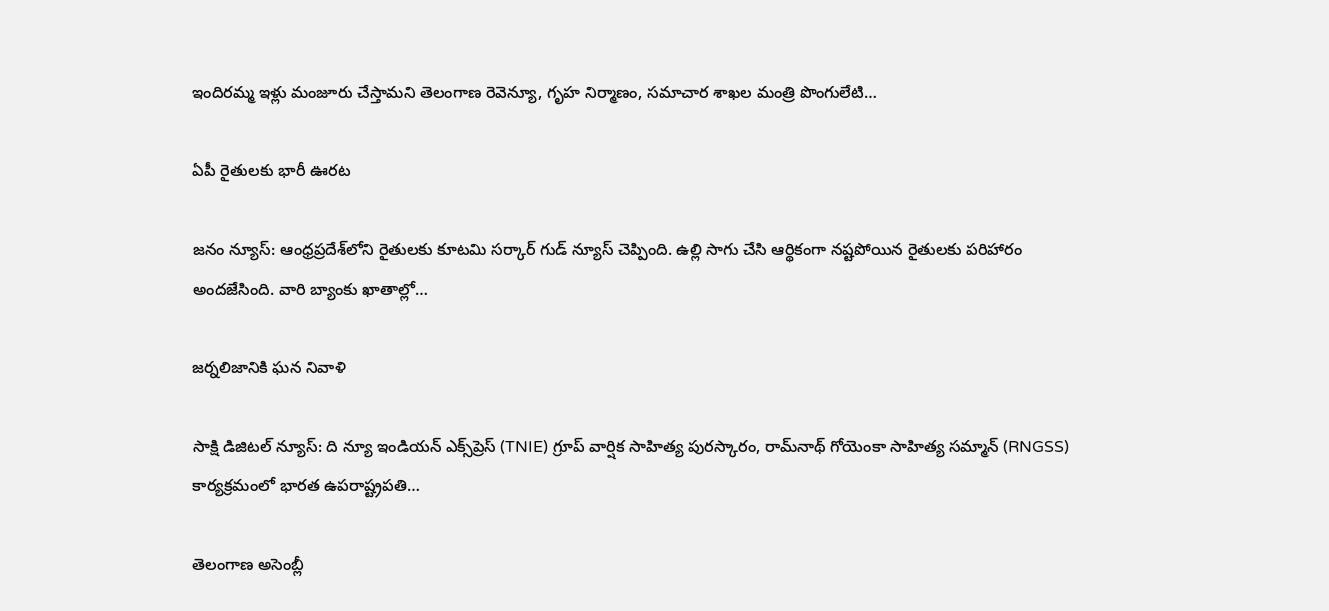ఇందిరమ్మ ఇళ్లు మంజూరు చేస్తామని తెలంగాణ రెవెన్యూ, గృహ నిర్మాణం, సమాచార శాఖల మంత్రి పొంగులేటి…

ఏపీ రైతులకు భారీ ఊరట

జనం న్యూస్: ఆంధ్రప్రదేశ్‌లోని రైతులకు కూటమి సర్కార్ గుడ్ న్యూస్ చెప్పింది. ఉల్లి సాగు చేసి ఆర్థికంగా నష్టపోయిన రైతులకు పరిహారం అందజేసింది. వారి బ్యాంకు ఖాతాల్లో…

జర్నలిజానికి ఘన నివాళి

సాక్షి డిజిటల్ న్యూస్: ది న్యూ ఇండియన్ ఎక్స్‌ప్రెస్ (TNIE) గ్రూప్ వార్షిక సాహిత్య పురస్కారం, రామ్‌నాథ్ గోయెంకా సాహిత్య సమ్మాన్ (RNGSS) కార్యక్రమంలో భారత ఉపరాష్ట్రపతి…

తెలంగాణ అసెంబ్లీ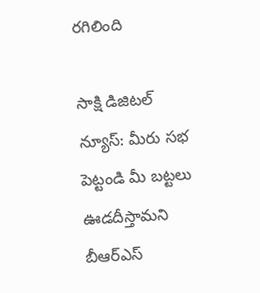రగిలింది

సాక్షి డిజిటల్ న్యూస్: మీరు సభ పెట్టండి మీ బట్టలు ఊడదీస్తామని బీఆర్ఎస్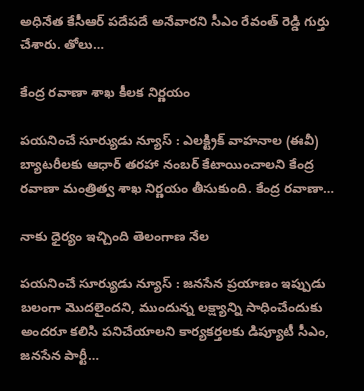అధినేత కేసీఆర్ పదేపదే అనేవారని సీఎం రేవంత్ రెడ్డి గుర్తు చేశారు. తోలు…

కేంద్ర రవాణా శాఖ కీలక నిర్ణయం

పయనించే సూర్యుడు న్యూస్ : ఎలక్ట్రిక్ వాహనాల (ఈవీ) బ్యాటరీలకు ఆధార్ తరహా నంబర్ కేటాయించాలని కేంద్ర రవాణా మంత్రిత్వ శాఖ నిర్ణయం తీసుకుంది. కేంద్ర రవాణా…

నాకు ధైర్యం ఇచ్చింది తెలంగాణ నేల

పయనించే సూర్యుడు న్యూస్ : జనసేన ప్రయాణం ఇప్పుడు బలంగా మొదలైందని, ముందున్న లక్ష్యాన్ని సాధించేందుకు అందరూ కలిసి పనిచేయాలని కార్యకర్తలకు డిప్యూటీ సీఎం, జనసేన పార్టీ…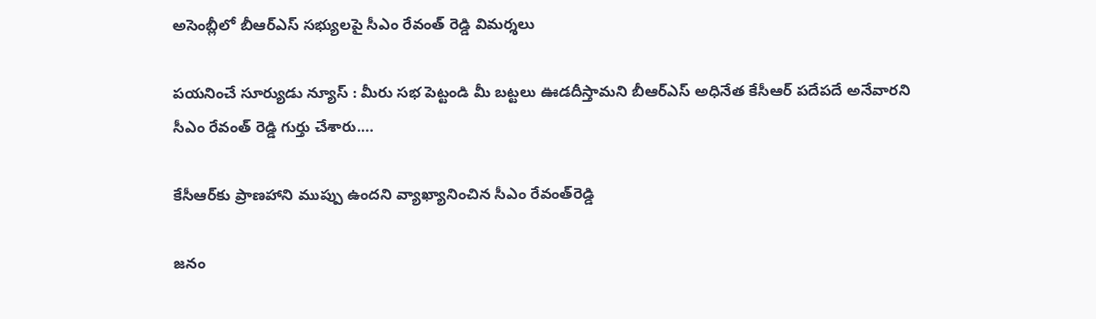అసెంబ్లీలో బీఆర్ఎస్ సభ్యులపై సీఎం రేవంత్ రెడ్డి విమర్శలు

పయనించే సూర్యుడు న్యూస్ : మీరు సభ పెట్టండి మీ బట్టలు ఊడదీస్తామని బీఆర్ఎస్ అధినేత కేసీఆర్ పదేపదే అనేవారని సీఎం రేవంత్ రెడ్డి గుర్తు చేశారు.…

కేసీఆర్‌కు ప్రాణహాని ముప్పు ఉందని వ్యాఖ్యానించిన సీఎం రేవంత్‌రెడ్డి

జనం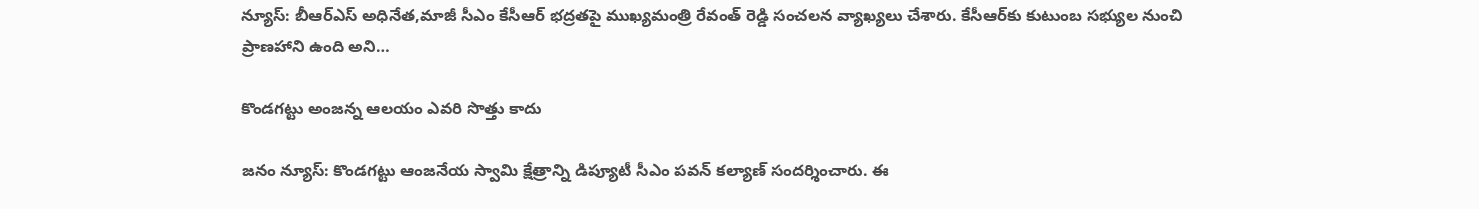న్యూస్: బీఆర్ఎస్ అధినేత,మాజీ సీఎం కేసీఆర్‌ భద్రతపై ముఖ్యమంత్రి రేవంత్ రెడ్డి సంచలన వ్యాఖ్యలు చేశారు. కేసీఆర్‌కు కుటుంబ సభ్యుల నుంచి ప్రాణహాని ఉంది అని…

కొండగట్టు అంజన్న ఆలయం ఎవరి సొత్తు కాదు

జనం న్యూస్: కొండగట్టు ఆంజనేయ స్వామి క్షేత్రాన్ని డిప్యూటీ సీఎం పవన్ కల్యాణ్ సందర్శించారు. ఈ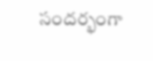సందర్భంగా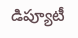డిప్యూటీ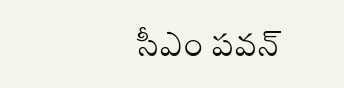సీఎం పవన్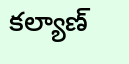కల్యాణ్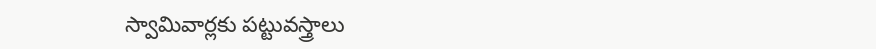స్వామివార్లకు పట్టువస్త్రాలు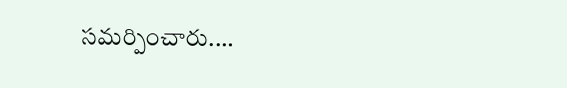సమర్పించారు.…